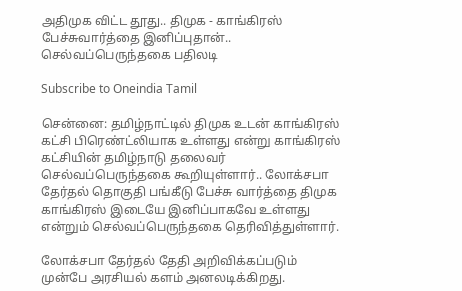அதிமுக விட்ட தூது.. திமுக - காங்கிரஸ் பேச்சுவார்த்தை இனிப்புதான்.. செல்வப்பெருந்தகை பதிலடி

Subscribe to Oneindia Tamil

சென்னை: தமிழ்நாட்டில் திமுக உடன் காங்கிரஸ் கட்சி பிரெண்ட்லியாக உள்ளது என்று காங்கிரஸ் கட்சியின் தமிழ்நாடு தலைவர் செல்வப்பெருந்தகை கூறியுள்ளார்.. லோக்சபா தேர்தல் தொகுதி பங்கீடு பேச்சு வார்த்தை திமுக காங்கிரஸ் இடையே இனிப்பாகவே உள்ளது என்றும் செல்வப்பெருந்தகை தெரிவித்துள்ளார்.

லோக்சபா தேர்தல் தேதி அறிவிக்கப்படும் முன்பே அரசியல் களம் அனலடிக்கிறது.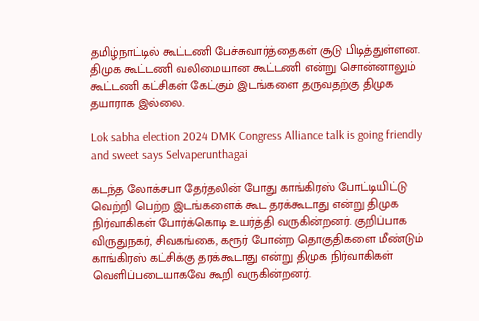தமிழ்நாட்டில் கூட்டணி பேச்சுவார்த்தைகள் சூடு பிடித்துள்ளன. திமுக கூட்டணி வலிமையான கூட்டணி என்று சொன்னாலும் கூட்டணி கட்சிகள் கேட்கும் இடங்களை தருவதற்கு திமுக தயாராக இல்லை.

Lok sabha election 2024 DMK Congress Alliance talk is going friendly and sweet says Selvaperunthagai

கடந்த லோக்சபா தேர்தலின் போது காங்கிரஸ் போட்டியிட்டு வெற்றி பெற்ற இடங்களைக் கூட தரக்கூடாது என்று திமுக நிர்வாகிகள் போர்க்கொடி உயர்த்தி வருகின்றனர். குறிப்பாக விருதுநகர், சிவகங்கை, கரூர் போன்ற தொகுதிகளை மீண்டும் காங்கிரஸ் கட்சிக்கு தரக்கூடாது என்று திமுக நிர்வாகிகள் வெளிப்படையாகவே கூறி வருகின்றனர்.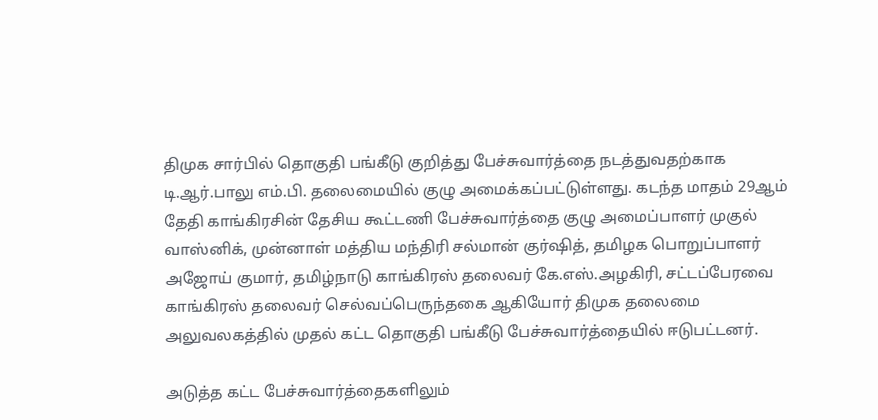திமுக சார்பில் தொகுதி பங்கீடு குறித்து பேச்சுவார்த்தை நடத்துவதற்காக டி.ஆர்.பாலு எம்.பி. தலைமையில் குழு அமைக்கப்பட்டுள்ளது. கடந்த மாதம் 29ஆம் தேதி காங்கிரசின் தேசிய கூட்டணி பேச்சுவார்த்தை குழு அமைப்பாளர் முகுல் வாஸ்னிக், முன்னாள் மத்திய மந்திரி சல்மான் குர்ஷித், தமிழக பொறுப்பாளர் அஜோய் குமார், தமிழ்நாடு காங்கிரஸ் தலைவர் கே.எஸ்.அழகிரி, சட்டப்பேரவை காங்கிரஸ் தலைவர் செல்வப்பெருந்தகை ஆகியோர் திமுக தலைமை அலுவலகத்தில் முதல் கட்ட தொகுதி பங்கீடு பேச்சுவார்த்தையில் ஈடுபட்டனர்.

அடுத்த கட்ட பேச்சுவார்த்தைகளிலும்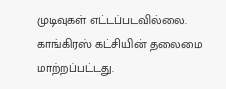முடிவுகள் எட்டப்படவில்லை. காங்கிரஸ் கட்சியின் தலைமை மாற்றப்பட்டது.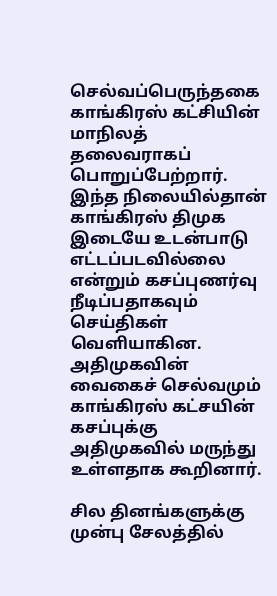செல்வப்பெருந்தகை காங்கிரஸ் கட்சியின் மாநிலத் தலைவராகப் பொறுப்பேற்றார். இந்த நிலையில்தான் காங்கிரஸ் திமுக இடையே உடன்பாடு எட்டப்படவில்லை என்றும் கசப்புணர்வு நீடிப்பதாகவும் செய்திகள் வெளியாகின. அதிமுகவின் வைகைச் செல்வமும் காங்கிரஸ் கட்சயின் கசப்புக்கு அதிமுகவில் மருந்து உள்ளதாக கூறினார்.

சில தினங்களுக்கு முன்பு சேலத்தில்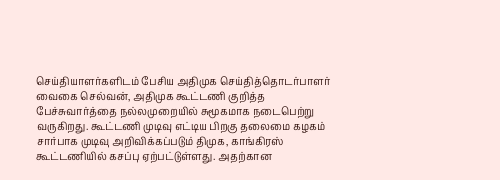செய்தியாளர்களிடம் பேசிய அதிமுக செய்தித்தொடர்பாளர் வைகை செல்வன், அதிமுக கூட்டணி குறித்த பேச்சுவார்த்தை நல்லமுறையில் சுமூகமாக நடைபெற்று வருகிறது. கூட்டணி முடிவு எட்டிய பிறகு தலைமை கழகம் சார்பாக முடிவு அறிவிக்கப்படும் திமுக, காங்கிரஸ் கூட்டணியில் கசப்பு ஏற்பட்டுள்ளது. அதற்கான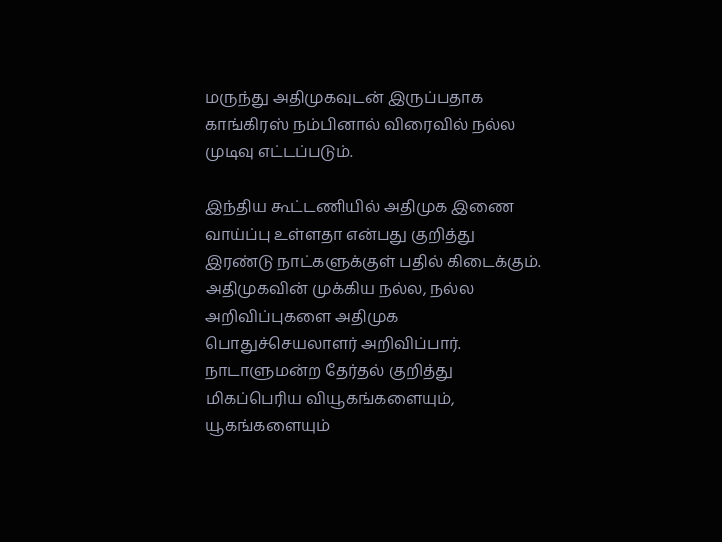மருந்து அதிமுகவுடன் இருப்பதாக காங்கிரஸ் நம்பினால் விரைவில் நல்ல முடிவு எட்டப்படும்.

இந்திய கூட்டணியில் அதிமுக இணை வாய்ப்பு உள்ளதா என்பது குறித்து இரண்டு நாட்களுக்குள் பதில் கிடைக்கும். அதிமுகவின் முக்கிய நல்ல, நல்ல அறிவிப்புகளை அதிமுக பொதுச்செயலாளர் அறிவிப்பார். நாடாளுமன்ற தேர்தல் குறித்து மிகப்பெரிய வியூகங்களையும், யூகங்களையும்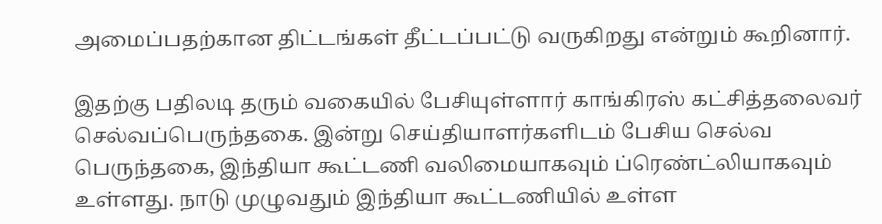அமைப்பதற்கான திட்டங்கள் தீட்டப்பட்டு வருகிறது என்றும் கூறினார்.

இதற்கு பதிலடி தரும் வகையில் பேசியுள்ளார் காங்கிரஸ் கட்சித்தலைவர் செல்வப்பெருந்தகை. இன்று செய்தியாளர்களிடம் பேசிய செல்வ பெருந்தகை, இந்தியா கூட்டணி வலிமையாகவும் ப்ரெண்ட்லியாகவும் உள்ளது. நாடு முழுவதும் இந்தியா கூட்டணியில் உள்ள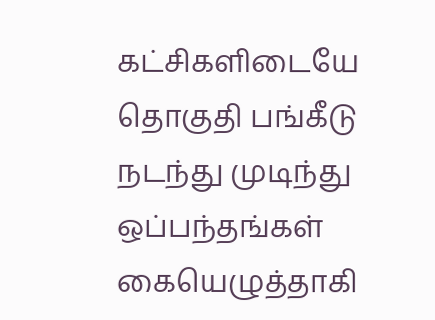கட்சிகளிடையே தொகுதி பங்கீடு நடந்து முடிந்து ஒப்பந்தங்கள் கையெழுத்தாகி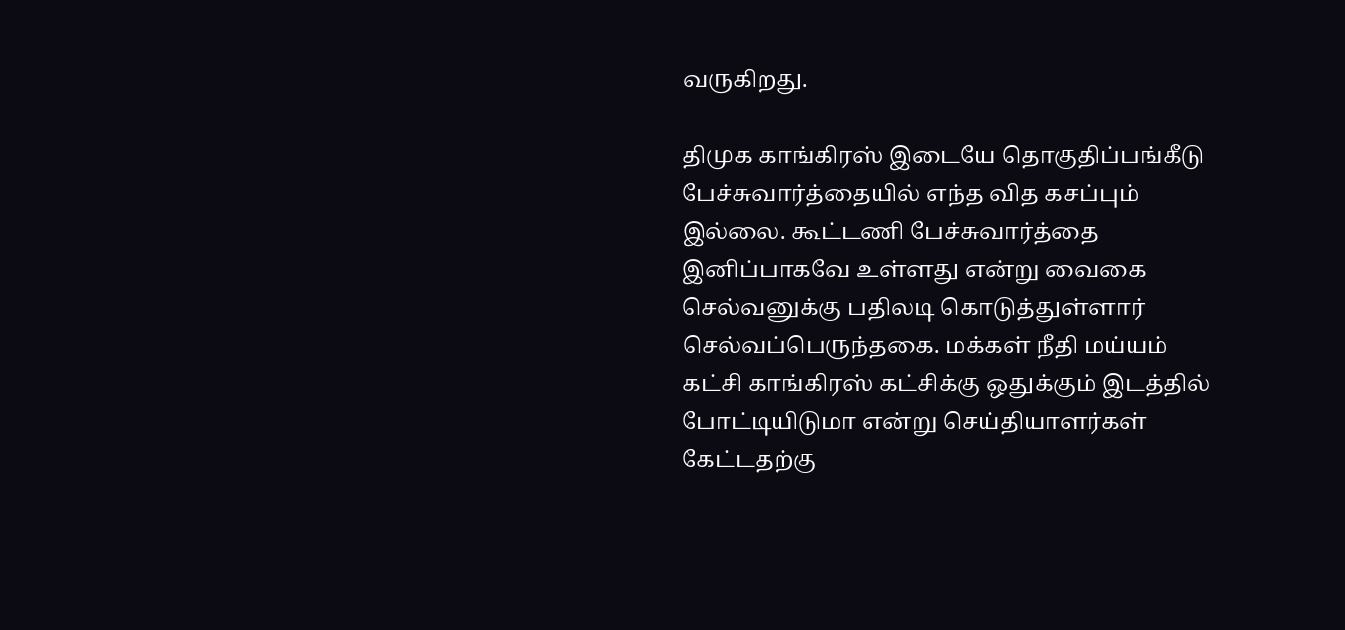வருகிறது.

திமுக காங்கிரஸ் இடையே தொகுதிப்பங்கீடு பேச்சுவார்த்தையில் எந்த வித கசப்பும் இல்லை. கூட்டணி பேச்சுவார்த்தை இனிப்பாகவே உள்ளது என்று வைகை செல்வனுக்கு பதிலடி கொடுத்துள்ளார் செல்வப்பெருந்தகை. மக்கள் நீதி மய்யம் கட்சி காங்கிரஸ் கட்சிக்கு ஒதுக்கும் இடத்தில் போட்டியிடுமா என்று செய்தியாளர்கள் கேட்டதற்கு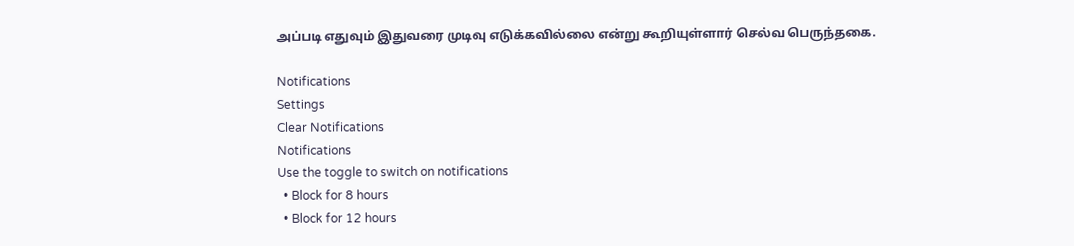அப்படி எதுவும் இதுவரை முடிவு எடுக்கவில்லை என்று கூறியுள்ளார் செல்வ பெருந்தகை.

Notifications
Settings
Clear Notifications
Notifications
Use the toggle to switch on notifications
  • Block for 8 hours
  • Block for 12 hours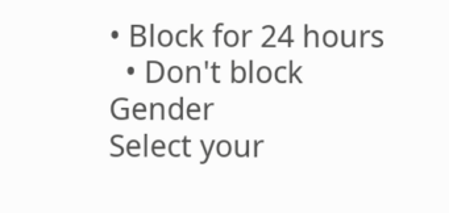• Block for 24 hours
  • Don't block
Gender
Select your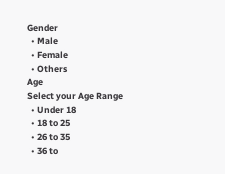Gender
  • Male
  • Female
  • Others
Age
Select your Age Range
  • Under 18
  • 18 to 25
  • 26 to 35
  • 36 to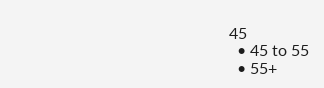45
  • 45 to 55
  • 55+